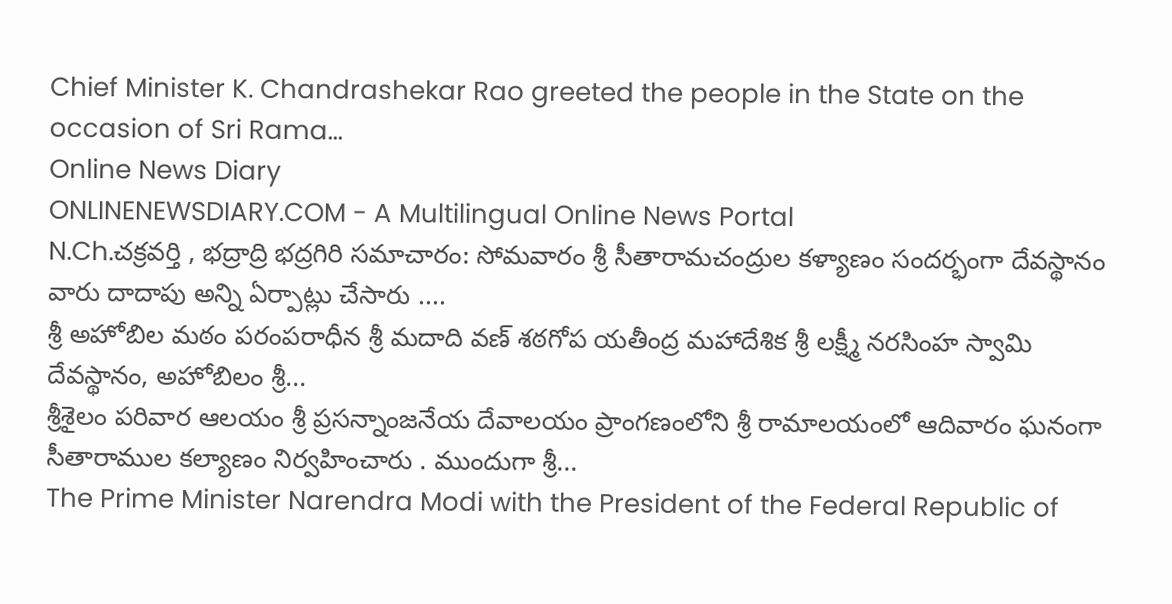Chief Minister K. Chandrashekar Rao greeted the people in the State on the occasion of Sri Rama...
Online News Diary
ONLINENEWSDIARY.COM - A Multilingual Online News Portal
N.Ch.చక్రవర్తి , భద్రాద్రి భద్రగిరి సమాచారం: సోమవారం శ్రీ సీతారామచంద్రుల కళ్యాణం సందర్భంగా దేవస్థానం వారు దాదాపు అన్ని ఏర్పాట్లు చేసారు ....
శ్రీ అహోబిల మఠం పరంపరాధీన శ్రీ మదాది వణ్ శఠగోప యతీంద్ర మహాదేశిక శ్రీ లక్ష్మీ నరసింహ స్వామి దేవస్థానం, అహోబిలం శ్రీ...
శ్రీశైలం పరివార ఆలయం శ్రీ ప్రసన్నాంజనేయ దేవాలయం ప్రాంగణంలోని శ్రీ రామాలయంలో ఆదివారం ఘనంగా సీతారాముల కల్యాణం నిర్వహించారు . ముందుగా శ్రీ...
The Prime Minister Narendra Modi with the President of the Federal Republic of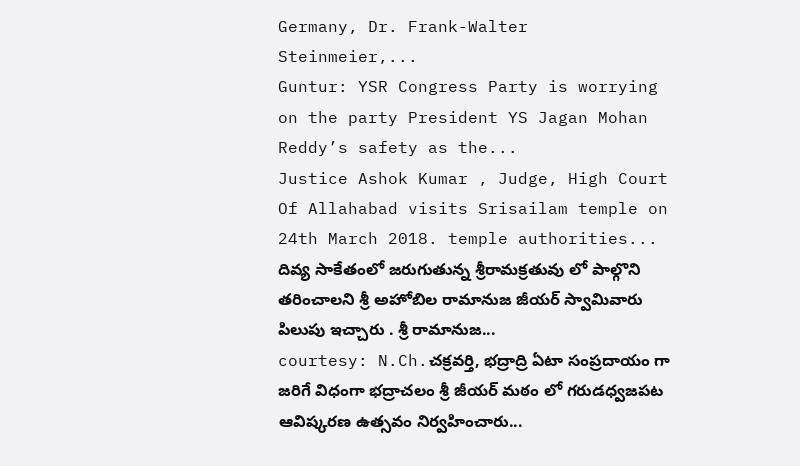Germany, Dr. Frank-Walter Steinmeier,...
Guntur: YSR Congress Party is worrying on the party President YS Jagan Mohan Reddy’s safety as the...
Justice Ashok Kumar , Judge, High Court Of Allahabad visits Srisailam temple on 24th March 2018. temple authorities...
దివ్య సాకేతంలో జరుగుతున్న శ్రీరామక్రతువు లో పాల్గొని తరించాలని శ్రీ అహోబిల రామానుజ జీయర్ స్వామివారు పిలుపు ఇచ్చారు . శ్రీ రామానుజ...
courtesy: N.Ch.చక్రవర్తి, భద్రాద్రి ఏటా సంప్రదాయం గా జరిగే విధంగా భద్రాచలం శ్రీ జీయర్ మఠం లో గరుడధ్వజపట ఆవిష్కరణ ఉత్సవం నిర్వహించారు...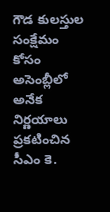గౌడ కులస్తుల సంక్షేమం కోసం అసెంబ్లీలో అనేక నిర్ణయాలు ప్రకటించిన సీఎం కె.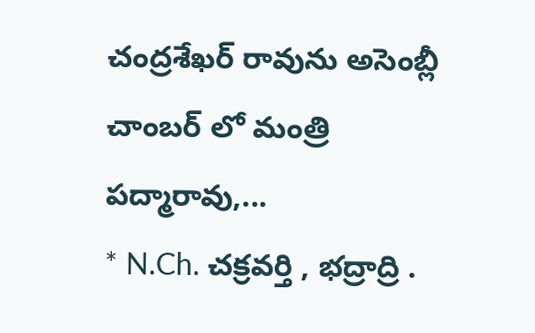చంద్రశేఖర్ రావును అసెంబ్లీ చాంబర్ లో మంత్రి పద్మారావు,...
* N.Ch. చక్రవర్తి , భద్రాద్రి .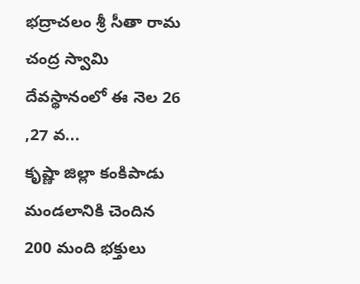భద్రాచలం శ్రీ సీతా రామ చంద్ర స్వామి దేవస్థానంలో ఈ నెల 26 ,27 వ...
కృష్ణా జిల్లా కంకిపాడు మండలానికి చెందిన 200 మంది భక్తులు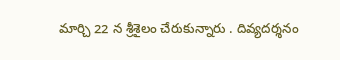మార్చి 22 న శ్రీశైలం చేరుకున్నారు . దివ్యదర్శనం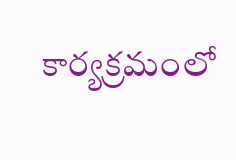కార్యక్రమంలో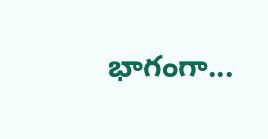భాగంగా...